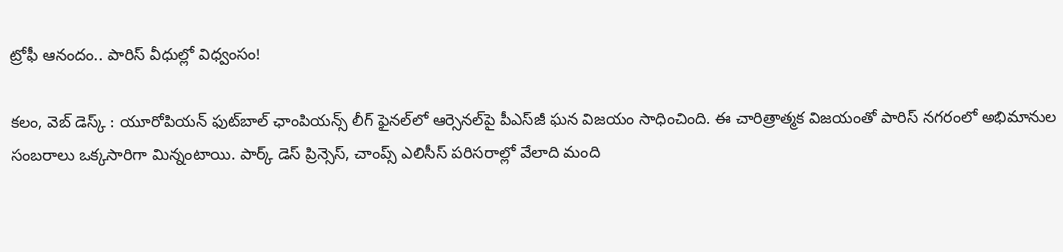ట్రోఫీ ఆనందం.. పారిస్ వీధుల్లో విధ్వంసం!

కలం, వెబ్ డెస్క్ : యూరోపియన్ ఫుట్‌బాల్ ఛాంపియన్స్ లీగ్ ఫైనల్‌లో ఆర్సెనల్‌పై పీఎస్‌జీ ఘన విజయం సాధించింది. ఈ చారిత్రాత్మక విజయంతో పారిస్ నగరంలో అభిమానుల సంబరాలు ఒక్కసారిగా మిన్నంటాయి. పార్క్ డెస్ ప్రిన్సెస్, చాంప్స్ ఎలిసీస్ పరిసరాల్లో వేలాది మంది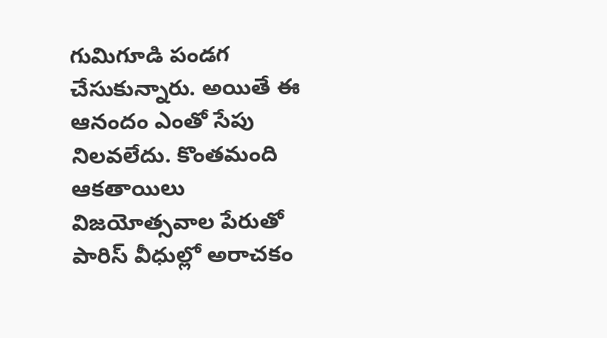గుమిగూడి పండగ చేసుకున్నారు. అయితే ఈ ఆనందం ఎంతో సేపు నిలవలేదు. కొంతమంది ఆకతాయిలు విజయోత్సవాల పేరుతో పారిస్ వీధుల్లో అరాచకం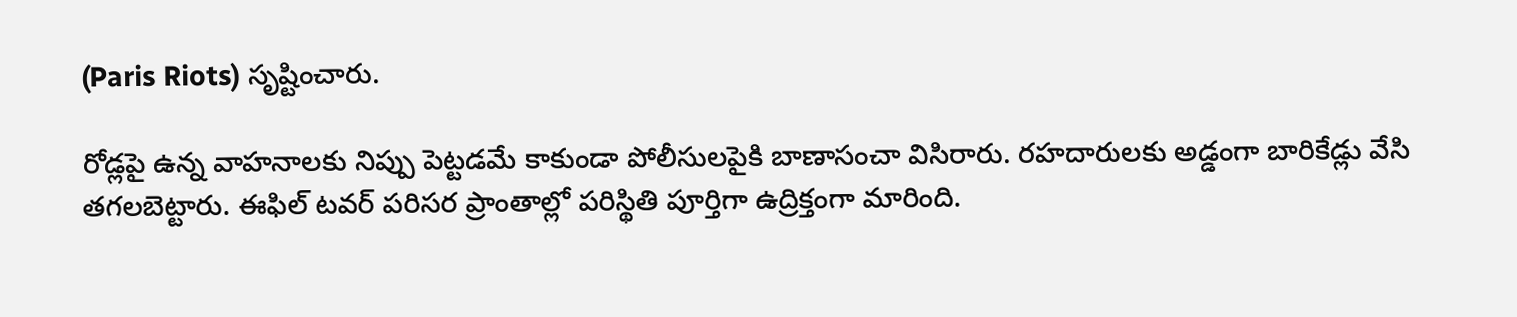(Paris Riots) సృష్టించారు.

రోడ్లపై ఉన్న వాహనాలకు నిప్పు పెట్టడమే కాకుండా పోలీసులపైకి బాణాసంచా విసిరారు. రహదారులకు అడ్డంగా బారికేడ్లు వేసి తగలబెట్టారు. ఈఫిల్ టవర్ పరిసర ప్రాంతాల్లో పరిస్థితి పూర్తిగా ఉద్రిక్తంగా మారింది.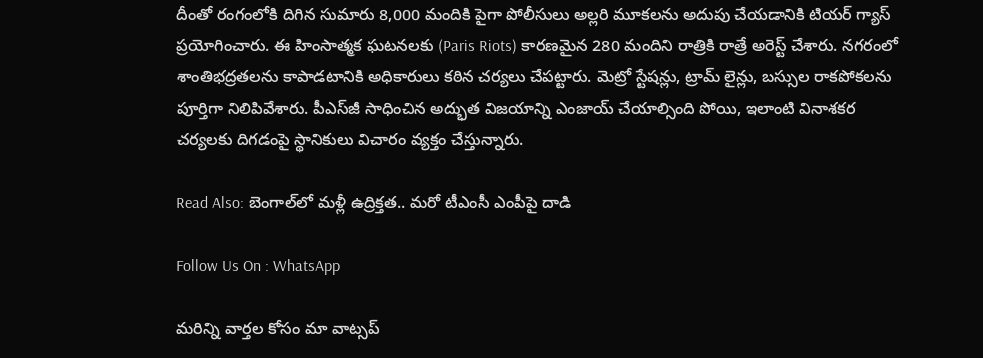దీంతో రంగంలోకి దిగిన సుమారు 8,000 మందికి పైగా పోలీసులు అల్లరి మూకలను అదుపు చేయడానికి టియర్ గ్యాస్ ప్రయోగించారు. ఈ హింసాత్మక ఘటనలకు (Paris Riots) కారణమైన 280 మందిని రాత్రికి రాత్రే అరెస్ట్ చేశారు. నగరంలో శాంతిభద్రతలను కాపాడటానికి అధికారులు కఠిన చర్యలు చేపట్టారు. మెట్రో స్టేషన్లు, ట్రామ్ లైన్లు, బస్సుల రాకపోకలను పూర్తిగా నిలిపివేశారు. పీఎస్‌జీ సాధించిన అద్భుత విజయాన్ని ఎంజాయ్ చేయాల్సింది పోయి, ఇలాంటి వినాశకర చర్యలకు దిగడంపై స్థానికులు విచారం వ్యక్తం చేస్తున్నారు.

Read Also: బెంగాల్‌లో మళ్లీ ఉద్రిక్తత.. మరో టీఎంసీ ఎంపీపై దాడి

Follow Us On : WhatsApp

మ‌రిన్ని వార్త‌ల కోసం మా వాట్స‌ప్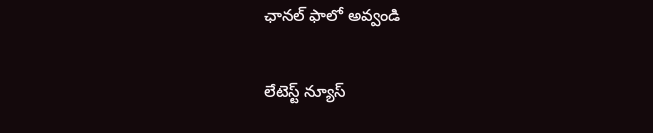ఛాన‌ల్ ఫాలో అవ్వండి

లేటెస్ట్ న్యూస్‌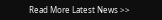Read More Latest News >>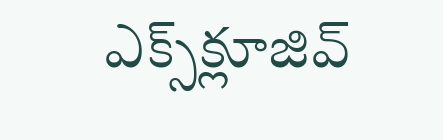ఎక్స్‌క్లూజివ్‌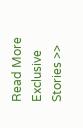Read More Exclusive Stories >>